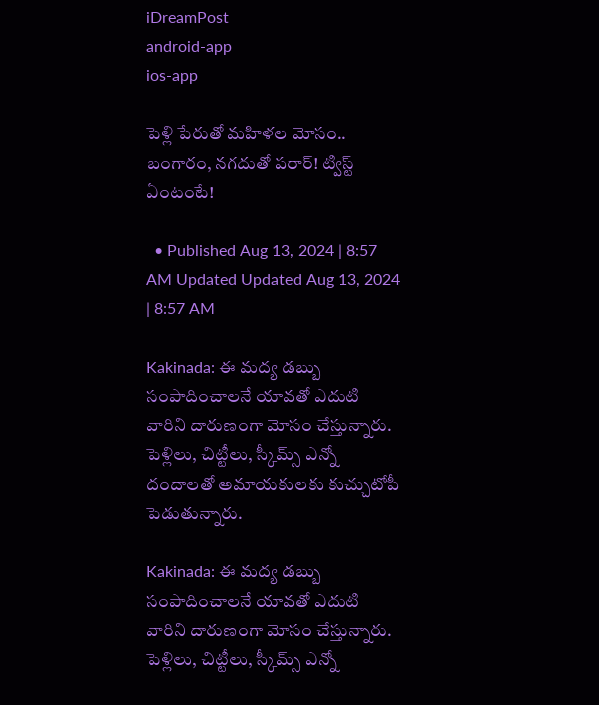iDreamPost
android-app
ios-app

పెళ్లి పేరుతో మహిళల మోసం.. బంగారం, నగదుతో పరార్! ట్విస్ట్ ఏంటంటే!

  • Published Aug 13, 2024 | 8:57 AM Updated Updated Aug 13, 2024 | 8:57 AM

Kakinada: ఈ మద్య డబ్బు సంపాదించాలనే యావతో ఎదుటి వారిని దారుణంగా మోసం చేస్తున్నారు. పెళ్లిలు, చిట్టీలు, స్కీమ్స్ ఎన్నో దందాలతో అమాయకులకు కుచ్చుటోపీ పెడుతున్నారు.

Kakinada: ఈ మద్య డబ్బు సంపాదించాలనే యావతో ఎదుటి వారిని దారుణంగా మోసం చేస్తున్నారు. పెళ్లిలు, చిట్టీలు, స్కీమ్స్ ఎన్నో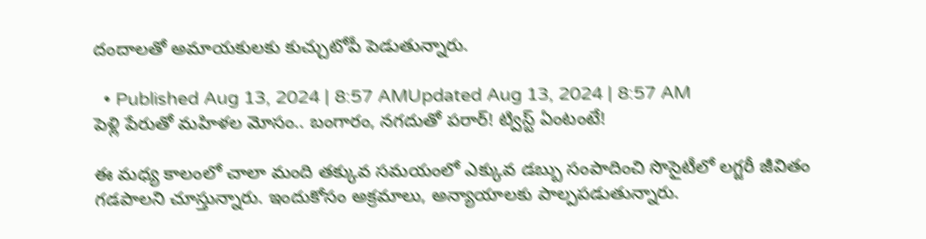దందాలతో అమాయకులకు కుచ్చుటోపీ పెడుతున్నారు.

  • Published Aug 13, 2024 | 8:57 AMUpdated Aug 13, 2024 | 8:57 AM
పెళ్లి పేరుతో మహిళల మోసం.. బంగారం, నగదుతో పరార్! ట్విస్ట్ ఏంటంటే!

ఈ మధ్య కాలంలో చాలా మంది తక్కువ సమయంలో ఎక్కువ డబ్బు సంపాదించి సొసైటీలో లగ్జరీ జీవితం గడపాలని చూస్తున్నారు. ఇందుకోసం అక్రమాలు, అన్యాయాలకు పాల్పపడుతున్నారు.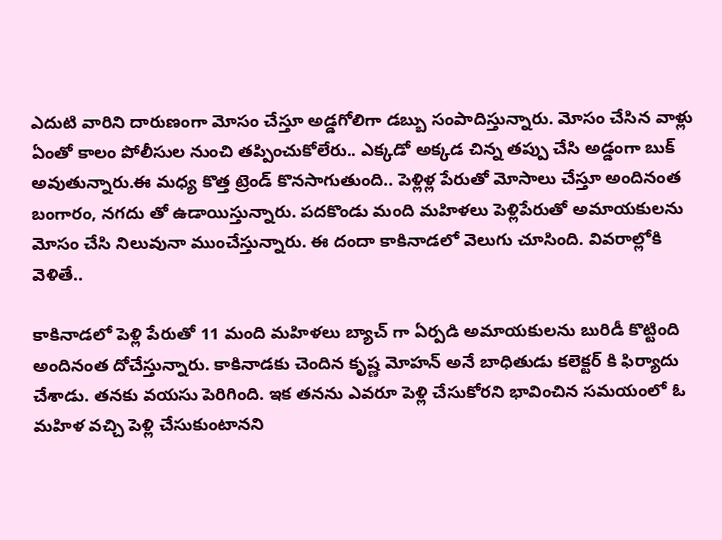ఎదుటి వారిని దారుణంగా మోసం చేస్తూ అడ్డగోలిగా డబ్బు సంపాదిస్తున్నారు. మోసం చేసిన వాళ్లు ఏంతో కాలం పోలీసుల నుంచి తప్పించుకోలేరు.. ఎక్కడో అక్కడ చిన్న తప్పు చేసి అడ్డంగా బుక్ అవుతున్నారు.ఈ మధ్య కొత్త ట్రెండ్ కొనసాగుతుంది.. పెళ్లిళ్ల పేరుతో మోసాలు చేస్తూ అందినంత బంగారం, నగదు తో ఉడాయిస్తున్నారు. పదకొండు మంది మహిళలు పెళ్లిపేరుతో అమాయకులను మోసం చేసి నిలువునా ముంచేస్తున్నారు. ఈ దందా కాకినాడలో వెలుగు చూసింది. వివరాల్లోకి వెళితే..

కాకినాడలో పెళ్లి పేరుతో 11 మంది మహిళలు బ్యాచ్ గా ఏర్పడి అమాయకులను బురిడీ కొట్టింది అందినంత దోచేస్తున్నారు. కాకినాడకు చెందిన కృష్ణ మోహన్ అనే బాధితుడు కలెక్టర్ కి ఫిర్యాదు చేశాడు. తనకు వయసు పెరిగింది. ఇక తనను ఎవరూ పెళ్లి చేసుకోరని భావించిన సమయంలో ఓ మహిళ వచ్చి పెళ్లి చేసుకుంటానని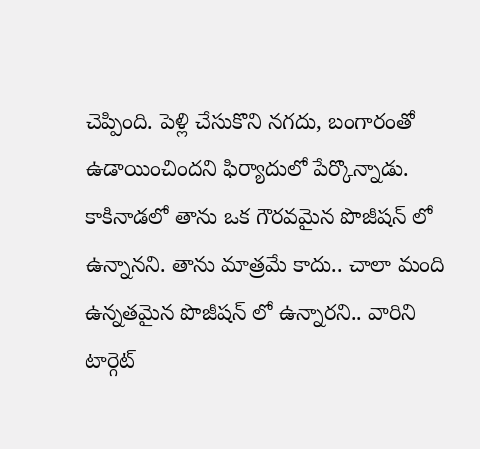చెప్పింది. పెళ్లి చేసుకొని నగదు, బంగారంతో ఉడాయించిందని ఫిర్యాదులో పేర్కొన్నాడు. కాకినాడలో తాను ఒక గౌరవమైన పొజీషన్ లో ఉన్నానని. తాను మాత్రమే కాదు.. చాలా మంది ఉన్నతమైన పొజీషన్ లో ఉన్నారని.. వారిని టార్గెట్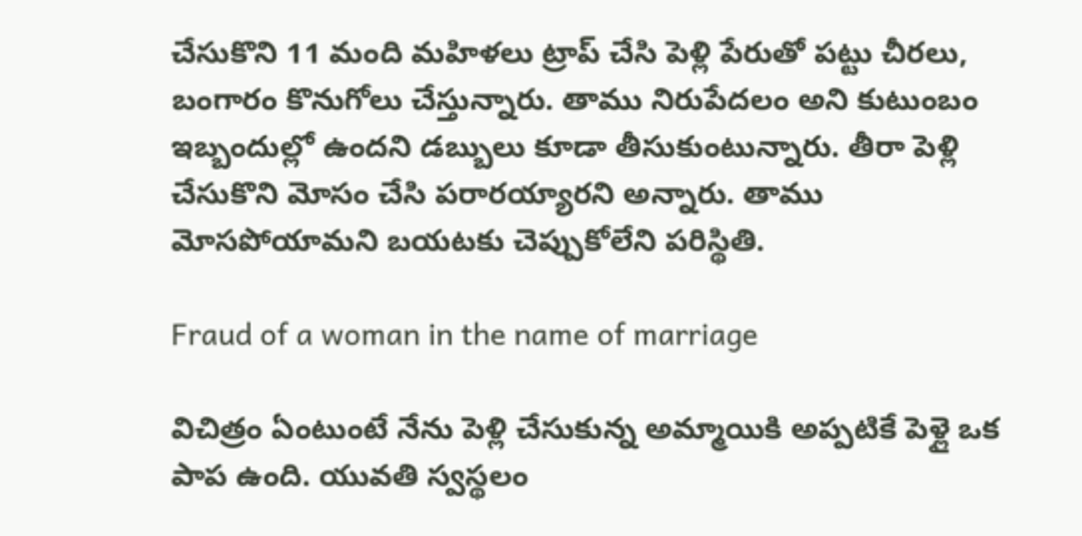చేసుకొని 11 మంది మహిళలు ట్రాప్ చేసి పెళ్లి పేరుతో పట్టు చీరలు, బంగారం కొనుగోలు చేస్తున్నారు. తాము నిరుపేదలం అని కుటుంబం ఇబ్బందుల్లో ఉందని డబ్బులు కూడా తీసుకుంటున్నారు. తీరా పెళ్లి చేసుకొని మోసం చేసి పరారయ్యారని అన్నారు. తాము మోసపోయామని బయటకు చెప్పుకోలేని పరిస్థితి.

Fraud of a woman in the name of marriage

విచిత్రం ఏంటుంటే నేను పెళ్లి చేసుకున్న అమ్మాయికి అప్పటికే పెళ్లై ఒక పాప ఉంది. యువతి స్వస్థలం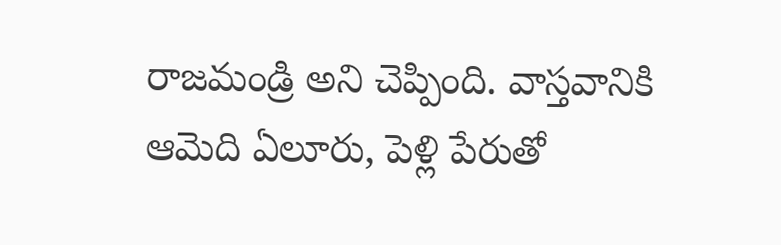రాజమండ్రి అని చెప్పింది. వాస్తవానికి ఆమెది ఏలూరు, పెళ్లి పేరుతో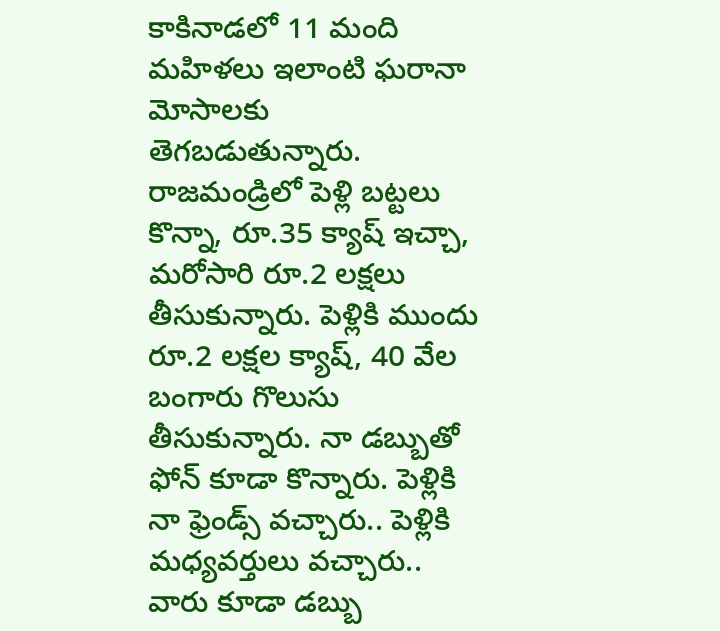కాకినాడలో 11 మంది మహిళలు ఇలాంటి ఘరానా మోసాలకు తెగబడుతున్నారు. రాజమండ్రిలో పెళ్లి బట్టలు కొన్నా, రూ.35 క్యాష్ ఇచ్చా, మరోసారి రూ.2 లక్షలు తీసుకున్నారు. పెళ్లికి ముందు రూ.2 లక్షల క్యాష్, 40 వేల బంగారు గొలుసు తీసుకున్నారు. నా డబ్బుతో ఫోన్ కూడా కొన్నారు. పెళ్లికి నా ఫ్రెండ్స్ వచ్చారు.. పెళ్లికి మధ్యవర్తులు వచ్చారు.. వారు కూడా డబ్బు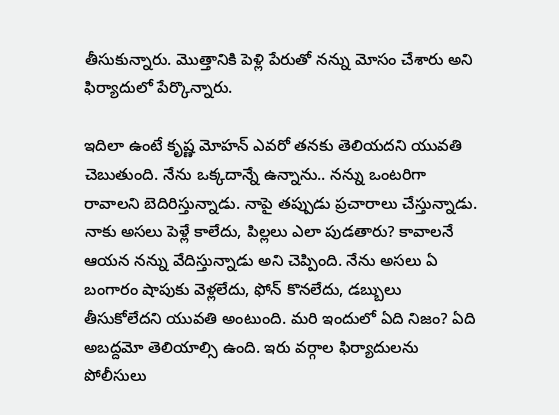తీసుకున్నారు. మొత్తానికి పెళ్లి పేరుతో నన్ను మోసం చేశారు అని ఫిర్యాదులో పేర్కొన్నారు.

ఇదిలా ఉంటే కృష్ణ మోహన్ ఎవరో తనకు తెలియదని యువతి చెబుతుంది. నేను ఒక్కదాన్నే ఉన్నాను.. నన్ను ఒంటరిగా రావాలని బెదిరిస్తున్నాడు. నాపై తప్పుడు ప్రచారాలు చేస్తున్నాడు. నాకు అసలు పెళ్లే కాలేదు, పిల్లలు ఎలా పుడతారు? కావాలనే ఆయన నన్ను వేదిస్తున్నాడు అని చెప్పింది. నేను అసలు ఏ బంగారం షాపుకు వెళ్లలేదు, ఫోన్ కొనలేదు, డబ్బులు తీసుకోలేదని యువతి అంటుంది. మరి ఇందులో ఏది నిజం? ఏది అబద్దమో తెలియాల్సి ఉంది. ఇరు వర్గాల ఫిర్యాదులను పోలీసులు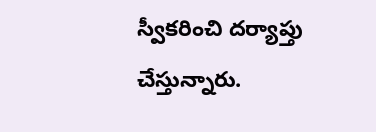స్వీకరించి దర్యాప్తు చేస్తున్నారు.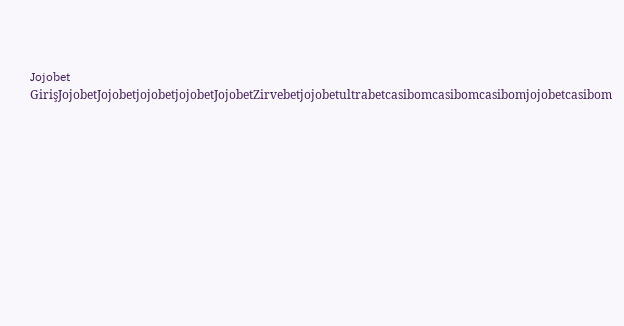Jojobet GirişJojobetJojobetjojobetjojobetJojobetZirvebetjojobetultrabetcasibomcasibomcasibomjojobetcasibom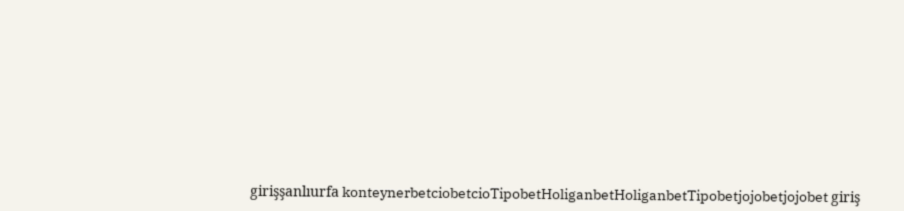girişşanlıurfa konteynerbetciobetcioTipobetHoliganbetHoliganbetTipobetjojobetjojobet giriş